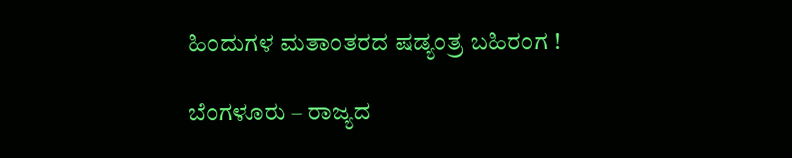ಹಿಂದುಗಳ ಮತಾಂತರದ ಷಡ್ಯಂತ್ರ ಬಹಿರಂಗ !

ಬೆಂಗಳೂರು – ರಾಜ್ಯದ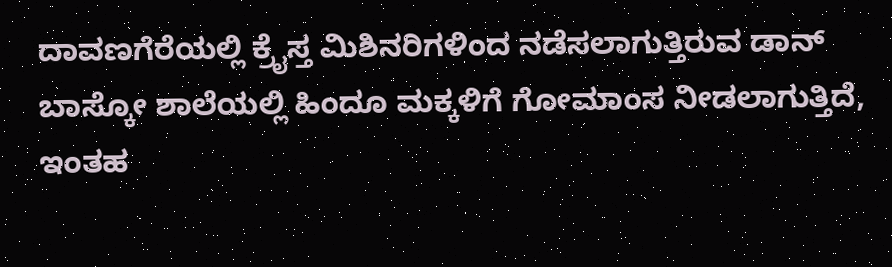ದಾವಣಗೆರೆಯಲ್ಲಿ ಕ್ರೈಸ್ತ ಮಿಶಿನರಿಗಳಿಂದ ನಡೆಸಲಾಗುತ್ತಿರುವ ಡಾನ್ ಬಾಸ್ಕೋ ಶಾಲೆಯಲ್ಲಿ ಹಿಂದೂ ಮಕ್ಕಳಿಗೆ ಗೋಮಾಂಸ ನೀಡಲಾಗುತ್ತಿದೆ, ಇಂತಹ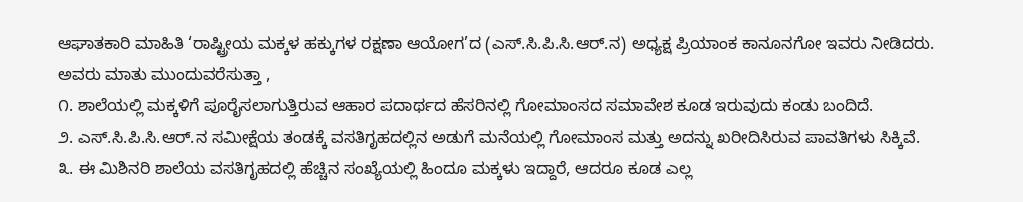ಆಘಾತಕಾರಿ ಮಾಹಿತಿ ‘ರಾಷ್ಟ್ರೀಯ ಮಕ್ಕಳ ಹಕ್ಕುಗಳ ರಕ್ಷಣಾ ಆಯೋಗ’ದ (ಎಸ್.ಸಿ.ಪಿ.ಸಿ.ಆರ್.ನ) ಅಧ್ಯಕ್ಷ ಪ್ರಿಯಾಂಕ ಕಾನೂನಗೋ ಇವರು ನೀಡಿದರು.
ಅವರು ಮಾತು ಮುಂದುವರೆಸುತ್ತಾ ,
೧. ಶಾಲೆಯಲ್ಲಿ ಮಕ್ಕಳಿಗೆ ಪೂರೈಸಲಾಗುತ್ತಿರುವ ಆಹಾರ ಪದಾರ್ಥದ ಹೆಸರಿನಲ್ಲಿ ಗೋಮಾಂಸದ ಸಮಾವೇಶ ಕೂಡ ಇರುವುದು ಕಂಡು ಬಂದಿದೆ.
೨. ಎಸ್.ಸಿ.ಪಿ.ಸಿ.ಆರ್.ನ ಸಮೀಕ್ಷೆಯ ತಂಡಕ್ಕೆ ವಸತಿಗೃಹದಲ್ಲಿನ ಅಡುಗೆ ಮನೆಯಲ್ಲಿ ಗೋಮಾಂಸ ಮತ್ತು ಅದನ್ನು ಖರೀದಿಸಿರುವ ಪಾವತಿಗಳು ಸಿಕ್ಕಿವೆ.
೩. ಈ ಮಿಶಿನರಿ ಶಾಲೆಯ ವಸತಿಗೃಹದಲ್ಲಿ ಹೆಚ್ಚಿನ ಸಂಖ್ಯೆಯಲ್ಲಿ ಹಿಂದೂ ಮಕ್ಕಳು ಇದ್ದಾರೆ, ಆದರೂ ಕೂಡ ಎಲ್ಲ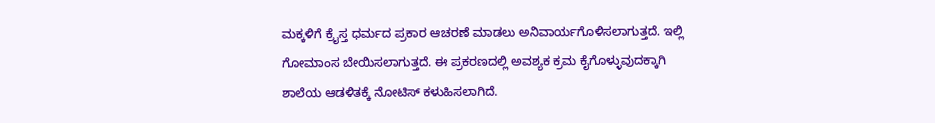ಮಕ್ಕಳಿಗೆ ಕ್ರೈಸ್ತ ಧರ್ಮದ ಪ್ರಕಾರ ಆಚರಣೆ ಮಾಡಲು ಅನಿವಾರ್ಯಗೊಳಿಸಲಾಗುತ್ತದೆ. ಇಲ್ಲಿ ಗೋಮಾಂಸ ಬೇಯಿಸಲಾಗುತ್ತದೆ. ಈ ಪ್ರಕರಣದಲ್ಲಿ ಅವಶ್ಯಕ ಕ್ರಮ ಕೈಗೊಳ್ಳುವುದಕ್ಕಾಗಿ ಶಾಲೆಯ ಆಡಳಿತಕ್ಕೆ ನೋಟಿಸ್ ಕಳುಹಿಸಲಾಗಿದೆ.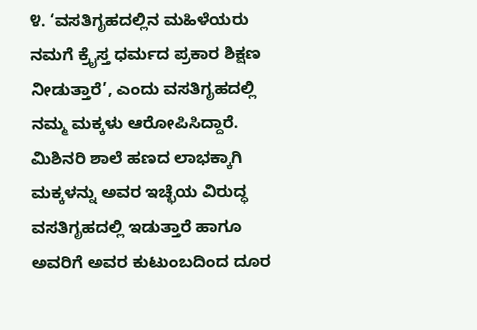೪. ‘ವಸತಿಗೃಹದಲ್ಲಿನ ಮಹಿಳೆಯರು ನಮಗೆ ಕ್ರೈಸ್ತ ಧರ್ಮದ ಪ್ರಕಾರ ಶಿಕ್ಷಣ ನೀಡುತ್ತಾರೆ’, ಎಂದು ವಸತಿಗೃಹದಲ್ಲಿ ನಮ್ಮ ಮಕ್ಕಳು ಆರೋಪಿಸಿದ್ದಾರೆ. ಮಿಶಿನರಿ ಶಾಲೆ ಹಣದ ಲಾಭಕ್ಕಾಗಿ ಮಕ್ಕಳನ್ನು ಅವರ ಇಚ್ಛೆಯ ವಿರುದ್ಧ ವಸತಿಗೃಹದಲ್ಲಿ ಇಡುತ್ತಾರೆ ಹಾಗೂ ಅವರಿಗೆ ಅವರ ಕುಟುಂಬದಿಂದ ದೂರ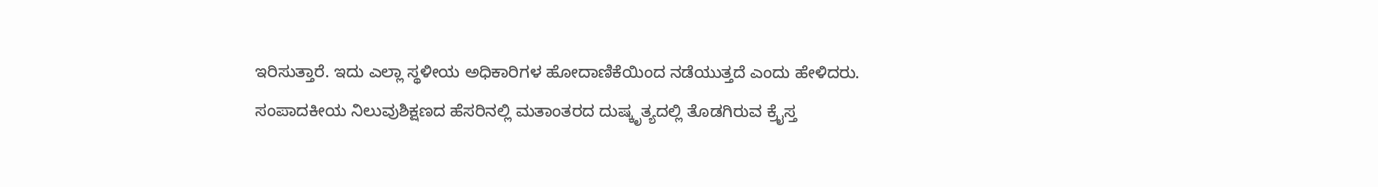ಇರಿಸುತ್ತಾರೆ. ಇದು ಎಲ್ಲಾ ಸ್ಥಳೀಯ ಅಧಿಕಾರಿಗಳ ಹೋದಾಣಿಕೆಯಿಂದ ನಡೆಯುತ್ತದೆ ಎಂದು ಹೇಳಿದರು.
ಸಂಪಾದಕೀಯ ನಿಲುವುಶಿಕ್ಷಣದ ಹೆಸರಿನಲ್ಲಿ ಮತಾಂತರದ ದುಷ್ಕೃತ್ಯದಲ್ಲಿ ತೊಡಗಿರುವ ಕ್ರೈಸ್ತ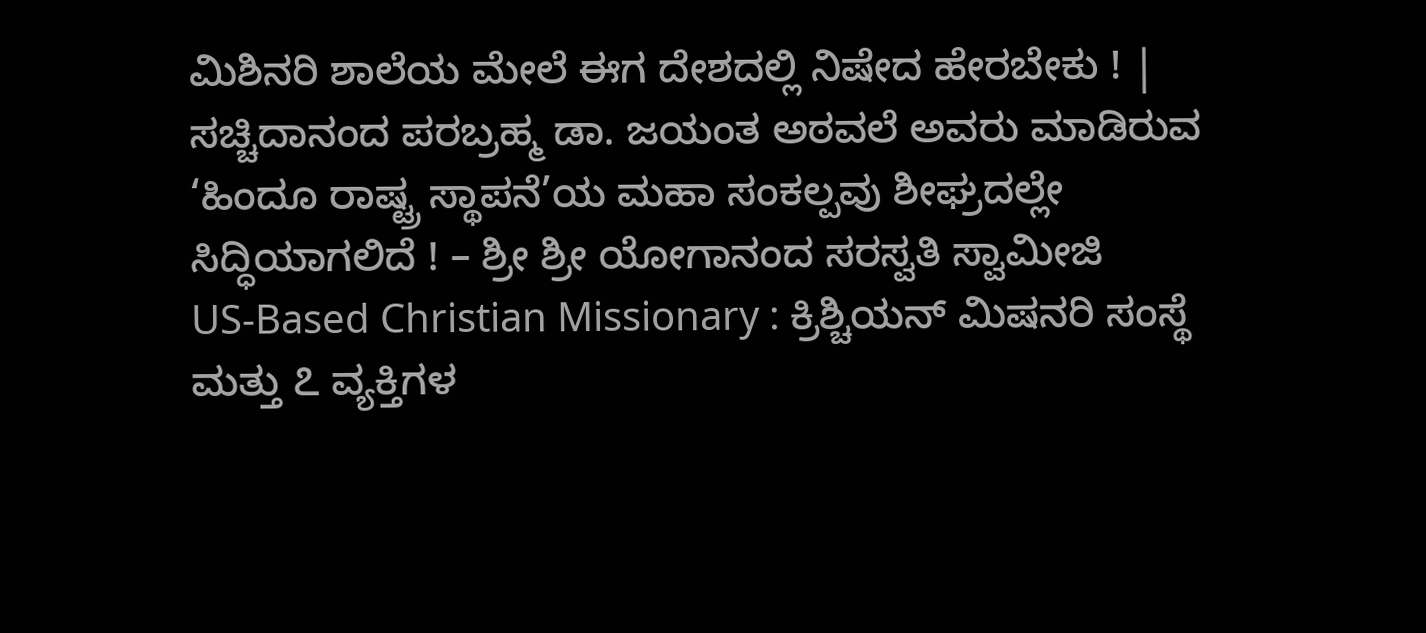ಮಿಶಿನರಿ ಶಾಲೆಯ ಮೇಲೆ ಈಗ ದೇಶದಲ್ಲಿ ನಿಷೇದ ಹೇರಬೇಕು ! |
ಸಚ್ಚಿದಾನಂದ ಪರಬ್ರಹ್ಮ ಡಾ. ಜಯಂತ ಅಠವಲೆ ಅವರು ಮಾಡಿರುವ ‘ಹಿಂದೂ ರಾಷ್ಟ್ರ ಸ್ಥಾಪನೆ’ಯ ಮಹಾ ಸಂಕಲ್ಪವು ಶೀಘ್ರದಲ್ಲೇ ಸಿದ್ಧಿಯಾಗಲಿದೆ ! – ಶ್ರೀ ಶ್ರೀ ಯೋಗಾನಂದ ಸರಸ್ವತಿ ಸ್ವಾಮೀಜಿ
US-Based Christian Missionary : ಕ್ರಿಶ್ಚಿಯನ್ ಮಿಷನರಿ ಸಂಸ್ಥೆ ಮತ್ತು ೭ ವ್ಯಕ್ತಿಗಳ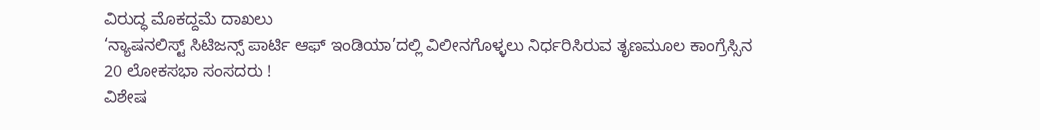ವಿರುದ್ಧ ಮೊಕದ್ದಮೆ ದಾಖಲು
‘ನ್ಯಾಷನಲಿಸ್ಟ್ ಸಿಟಿಜನ್ಸ್ ಪಾರ್ಟಿ ಆಫ್ ಇಂಡಿಯಾ’ದಲ್ಲಿ ವಿಲೀನಗೊಳ್ಳಲು ನಿರ್ಧರಿಸಿರುವ ತೃಣಮೂಲ ಕಾಂಗ್ರೆಸ್ಸಿನ 20 ಲೋಕಸಭಾ ಸಂಸದರು !
ವಿಶೇಷ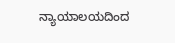ನ್ಯಾಯಾಲಯದಿಂದ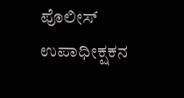ಪೊಲೀಸ್ ಉಪಾಧೀಕ್ಷಕನ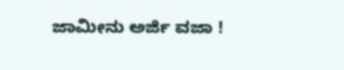ಜಾಮೀನು ಅರ್ಜಿ ವಜಾ !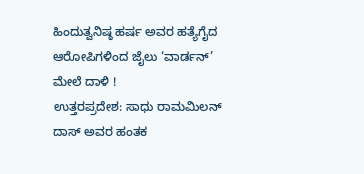ಹಿಂದುತ್ವನಿಷ್ಠ ಹರ್ಷ ಅವರ ಹತ್ಯೆಗೈದ ಆರೋಪಿಗಳಿಂದ ಜೈಲು ‘ವಾರ್ಡನ್’ ಮೇಲೆ ದಾಳಿ !
ಉತ್ತರಪ್ರದೇಶ: ಸಾಧು ರಾಮಮಿಲನ್ ದಾಸ್ ಅವರ ಹಂತಕ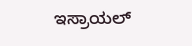ಇಸ್ರಾಯಲ್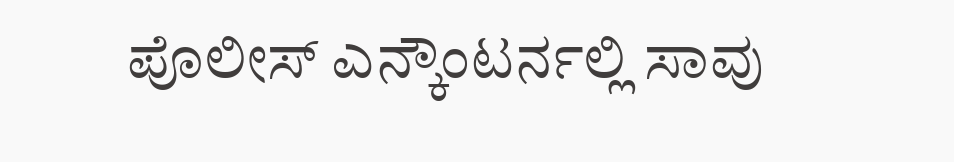ಪೊಲೀಸ್ ಎನ್ಕೌಂಟರ್ನಲ್ಲಿ ಸಾವು